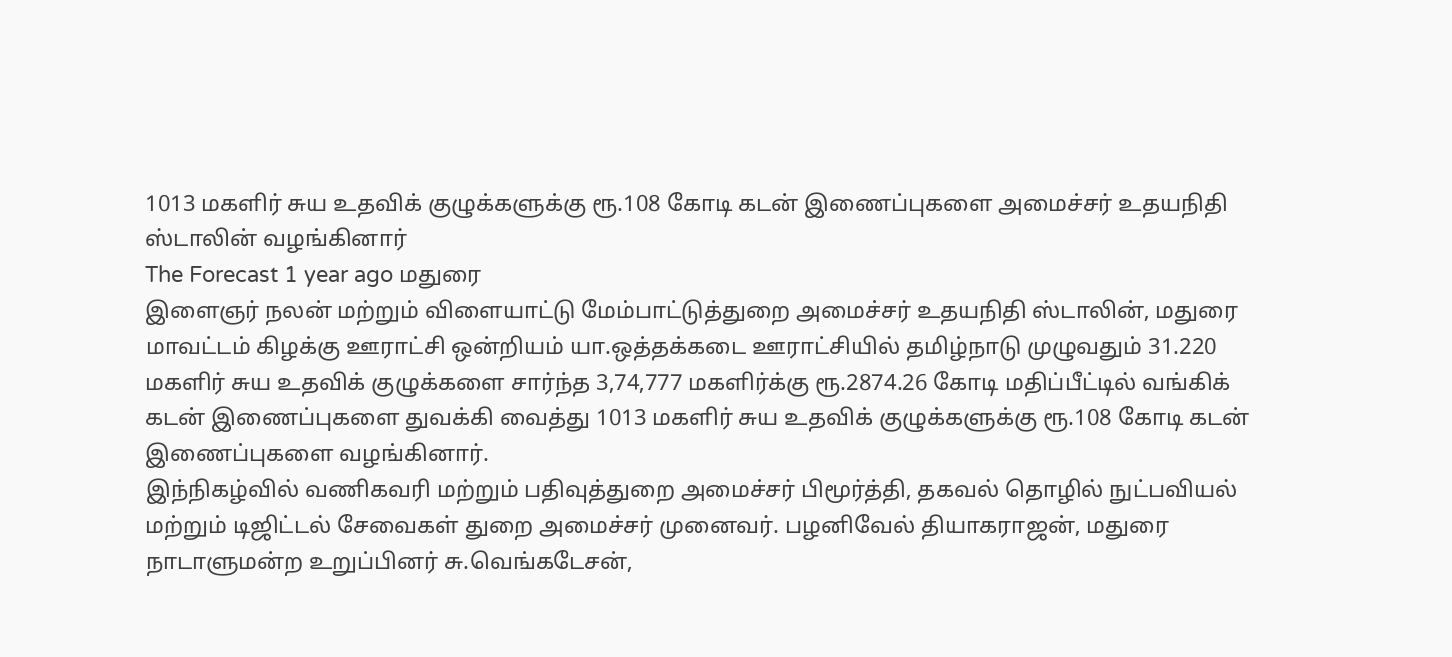1013 மகளிர் சுய உதவிக் குழுக்களுக்கு ரூ.108 கோடி கடன் இணைப்புகளை அமைச்சர் உதயநிதி ஸ்டாலின் வழங்கினார்
The Forecast 1 year ago மதுரை
இளைஞர் நலன் மற்றும் விளையாட்டு மேம்பாட்டுத்துறை அமைச்சர் உதயநிதி ஸ்டாலின், மதுரை மாவட்டம் கிழக்கு ஊராட்சி ஒன்றியம் யா.ஒத்தக்கடை ஊராட்சியில் தமிழ்நாடு முழுவதும் 31.220 மகளிர் சுய உதவிக் குழுக்களை சார்ந்த 3,74,777 மகளிர்க்கு ரூ.2874.26 கோடி மதிப்பீட்டில் வங்கிக் கடன் இணைப்புகளை துவக்கி வைத்து 1013 மகளிர் சுய உதவிக் குழுக்களுக்கு ரூ.108 கோடி கடன் இணைப்புகளை வழங்கினார்.
இந்நிகழ்வில் வணிகவரி மற்றும் பதிவுத்துறை அமைச்சர் பிமூர்த்தி, தகவல் தொழில் நுட்பவியல் மற்றும் டிஜிட்டல் சேவைகள் துறை அமைச்சர் முனைவர். பழனிவேல் தியாகராஜன், மதுரை நாடாளுமன்ற உறுப்பினர் சு.வெங்கடேசன்,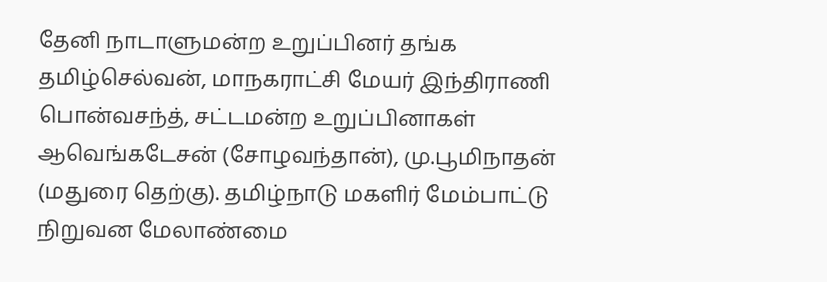தேனி நாடாளுமன்ற உறுப்பினர் தங்க தமிழ்செல்வன், மாநகராட்சி மேயர் இந்திராணி பொன்வசந்த், சட்டமன்ற உறுப்பினாகள் ஆவெங்கடேசன் (சோழவந்தான்), மு.பூமிநாதன் (மதுரை தெற்கு). தமிழ்நாடு மகளிர் மேம்பாட்டு நிறுவன மேலாண்மை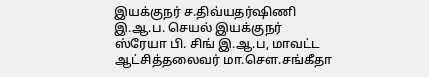இயக்குநர் ச.திவ்யதர்ஷிணி இ.ஆ.ப. செயல் இயக்குநர் ஸ்ரேயா பி. சிங் இ.ஆ.ப, மாவட்ட ஆட்சித்தலைவர் மா.சௌ.சங்கீதா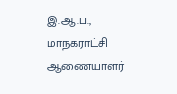இ.ஆ.ப., மாநகராட்சி ஆணையாளர்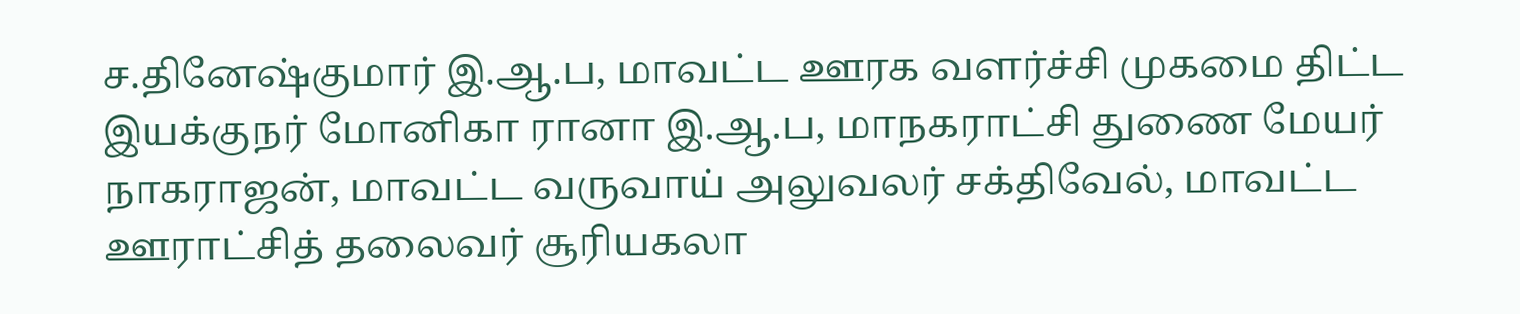ச.தினேஷ்குமார் இ.ஆ.ப, மாவட்ட ஊரக வளர்ச்சி முகமை திட்ட இயக்குநர் மோனிகா ரானா இ.ஆ.ப, மாநகராட்சி துணை மேயர் நாகராஜன், மாவட்ட வருவாய் அலுவலர் சக்திவேல், மாவட்ட ஊராட்சித் தலைவர் சூரியகலா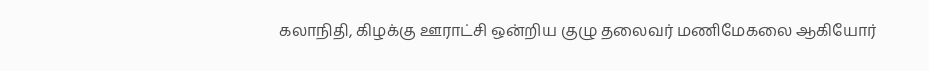கலாநிதி, கிழக்கு ஊராட்சி ஒன்றிய குழு தலைவர் மணிமேகலை ஆகியோர்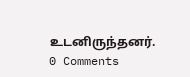உடனிருந்தனர்.
0 Comments